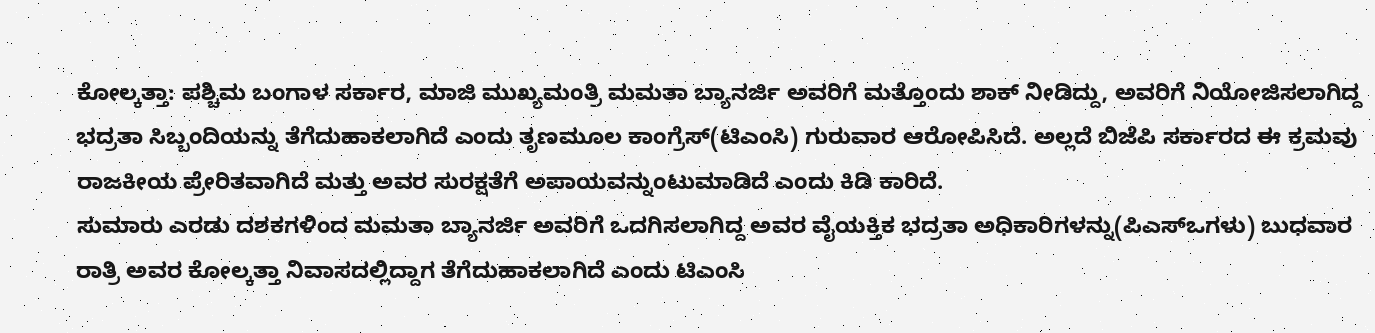ಕೋಲ್ಕತ್ತಾ: ಪಶ್ಚಿಮ ಬಂಗಾಳ ಸರ್ಕಾರ, ಮಾಜಿ ಮುಖ್ಯಮಂತ್ರಿ ಮಮತಾ ಬ್ಯಾನರ್ಜಿ ಅವರಿಗೆ ಮತ್ತೊಂದು ಶಾಕ್ ನೀಡಿದ್ದು, ಅವರಿಗೆ ನಿಯೋಜಿಸಲಾಗಿದ್ದ ಭದ್ರತಾ ಸಿಬ್ಬಂದಿಯನ್ನು ತೆಗೆದುಹಾಕಲಾಗಿದೆ ಎಂದು ತೃಣಮೂಲ ಕಾಂಗ್ರೆಸ್(ಟಿಎಂಸಿ) ಗುರುವಾರ ಆರೋಪಿಸಿದೆ. ಅಲ್ಲದೆ ಬಿಜೆಪಿ ಸರ್ಕಾರದ ಈ ಕ್ರಮವು ರಾಜಕೀಯ ಪ್ರೇರಿತವಾಗಿದೆ ಮತ್ತು ಅವರ ಸುರಕ್ಷತೆಗೆ ಅಪಾಯವನ್ನುಂಟುಮಾಡಿದೆ ಎಂದು ಕಿಡಿ ಕಾರಿದೆ.
ಸುಮಾರು ಎರಡು ದಶಕಗಳಿಂದ ಮಮತಾ ಬ್ಯಾನರ್ಜಿ ಅವರಿಗೆ ಒದಗಿಸಲಾಗಿದ್ದ ಅವರ ವೈಯಕ್ತಿಕ ಭದ್ರತಾ ಅಧಿಕಾರಿಗಳನ್ನು(ಪಿಎಸ್ಒಗಳು) ಬುಧವಾರ ರಾತ್ರಿ ಅವರ ಕೋಲ್ಕತ್ತಾ ನಿವಾಸದಲ್ಲಿದ್ದಾಗ ತೆಗೆದುಹಾಕಲಾಗಿದೆ ಎಂದು ಟಿಎಂಸಿ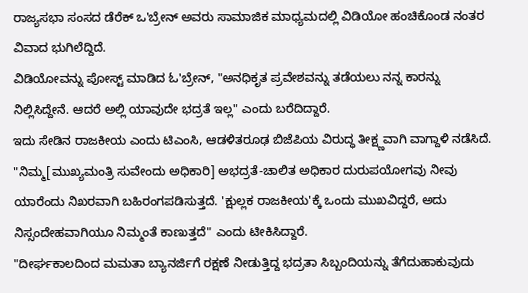ರಾಜ್ಯಸಭಾ ಸಂಸದ ಡೆರೆಕ್ ಒ'ಬ್ರೇನ್ ಅವರು ಸಾಮಾಜಿಕ ಮಾಧ್ಯಮದಲ್ಲಿ ವಿಡಿಯೋ ಹಂಚಿಕೊಂಡ ನಂತರ ವಿವಾದ ಭುಗಿಲೆದ್ದಿದೆ.
ವಿಡಿಯೋವನ್ನು ಪೋಸ್ಟ್ ಮಾಡಿದ ಓ'ಬ್ರೇನ್, "ಅನಧಿಕೃತ ಪ್ರವೇಶವನ್ನು ತಡೆಯಲು ನನ್ನ ಕಾರನ್ನು ನಿಲ್ಲಿಸಿದ್ದೇನೆ. ಆದರೆ ಅಲ್ಲಿ ಯಾವುದೇ ಭದ್ರತೆ ಇಲ್ಲ" ಎಂದು ಬರೆದಿದ್ದಾರೆ.
ಇದು ಸೇಡಿನ ರಾಜಕೀಯ ಎಂದು ಟಿಎಂಸಿ, ಆಡಳಿತರೂಢ ಬಿಜೆಪಿಯ ವಿರುದ್ಧ ತೀಕ್ಷ್ಣವಾಗಿ ವಾಗ್ದಾಳಿ ನಡೆಸಿದೆ.
"ನಿಮ್ಮ[ಮುಖ್ಯಮಂತ್ರಿ ಸುವೇಂದು ಅಧಿಕಾರಿ] ಅಭದ್ರತೆ-ಚಾಲಿತ ಅಧಿಕಾರ ದುರುಪಯೋಗವು ನೀವು ಯಾರೆಂದು ನಿಖರವಾಗಿ ಬಹಿರಂಗಪಡಿಸುತ್ತದೆ. 'ಕ್ಷುಲ್ಲಕ ರಾಜಕೀಯ'ಕ್ಕೆ ಒಂದು ಮುಖವಿದ್ದರೆ, ಅದು ನಿಸ್ಸಂದೇಹವಾಗಿಯೂ ನಿಮ್ಮಂತೆ ಕಾಣುತ್ತದೆ" ಎಂದು ಟೀಕಿಸಿದ್ದಾರೆ.
"ದೀರ್ಘಕಾಲದಿಂದ ಮಮತಾ ಬ್ಯಾನರ್ಜಿಗೆ ರಕ್ಷಣೆ ನೀಡುತ್ತಿದ್ದ ಭದ್ರತಾ ಸಿಬ್ಬಂದಿಯನ್ನು ತೆಗೆದುಹಾಕುವುದು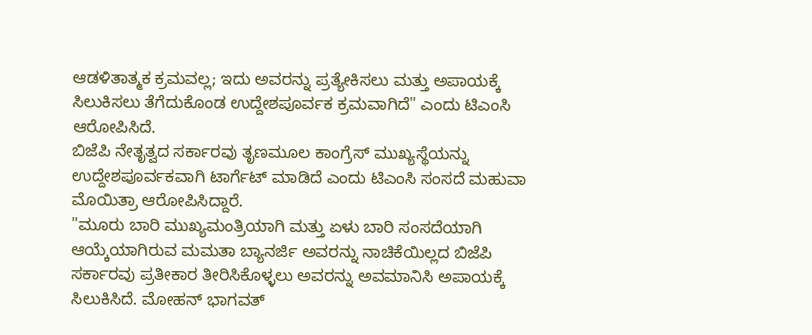ಆಡಳಿತಾತ್ಮಕ ಕ್ರಮವಲ್ಲ; ಇದು ಅವರನ್ನು ಪ್ರತ್ಯೇಕಿಸಲು ಮತ್ತು ಅಪಾಯಕ್ಕೆ ಸಿಲುಕಿಸಲು ತೆಗೆದುಕೊಂಡ ಉದ್ದೇಶಪೂರ್ವಕ ಕ್ರಮವಾಗಿದೆ" ಎಂದು ಟಿಎಂಸಿ ಆರೋಪಿಸಿದೆ.
ಬಿಜೆಪಿ ನೇತೃತ್ವದ ಸರ್ಕಾರವು ತೃಣಮೂಲ ಕಾಂಗ್ರೆಸ್ ಮುಖ್ಯಸ್ಥೆಯನ್ನು ಉದ್ದೇಶಪೂರ್ವಕವಾಗಿ ಟಾರ್ಗೆಟ್ ಮಾಡಿದೆ ಎಂದು ಟಿಎಂಸಿ ಸಂಸದೆ ಮಹುವಾ ಮೊಯಿತ್ರಾ ಆರೋಪಿಸಿದ್ದಾರೆ.
"ಮೂರು ಬಾರಿ ಮುಖ್ಯಮಂತ್ರಿಯಾಗಿ ಮತ್ತು ಏಳು ಬಾರಿ ಸಂಸದೆಯಾಗಿ ಆಯ್ಕೆಯಾಗಿರುವ ಮಮತಾ ಬ್ಯಾನರ್ಜಿ ಅವರನ್ನು ನಾಚಿಕೆಯಿಲ್ಲದ ಬಿಜೆಪಿ ಸರ್ಕಾರವು ಪ್ರತೀಕಾರ ತೀರಿಸಿಕೊಳ್ಳಲು ಅವರನ್ನು ಅವಮಾನಿಸಿ ಅಪಾಯಕ್ಕೆ ಸಿಲುಕಿಸಿದೆ. ಮೋಹನ್ ಭಾಗವತ್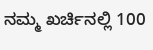ನಮ್ಮ ಖರ್ಚಿನಲ್ಲಿ 100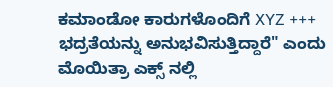ಕಮಾಂಡೋ ಕಾರುಗಳೊಂದಿಗೆ XYZ +++ ಭದ್ರತೆಯನ್ನು ಅನುಭವಿಸುತ್ತಿದ್ದಾರೆ" ಎಂದು ಮೊಯಿತ್ರಾ ಎಕ್ಸ್ ನಲ್ಲಿ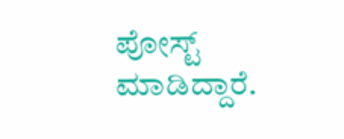ಪೋಸ್ಟ್ ಮಾಡಿದ್ದಾರೆ.